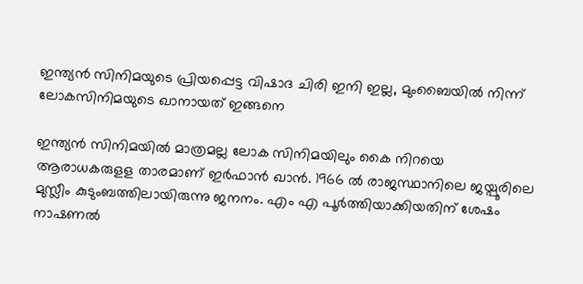ഇന്ത്യൻ സിനിമയുടെ പ്രിയപ്പെട്ട വിഷാദ ചിരി ഇനി ഇല്ല, മുംബൈയിൽ നിന്ന് ലോകസിനിമയുടെ ഖാനായത് ഇങ്ങനെ

ഇന്ത്യൻ സിനിമയിൽ മാത്രമല്ല ലോക സിനിമയിലും കൈ നിറയെ ആരാധകരുളള താരമാണ് ഇർഫാൻ ഖാൻ. 1966 ൽ രാജസ്ഥാനിലെ ജയ്പൂരിലെ മുസ്ലീം കുടുംബത്തിലായിരുന്നു ജനനം. എം എ പൂർത്തിയാക്കിയതിന് ശേഷം നാഷണൽ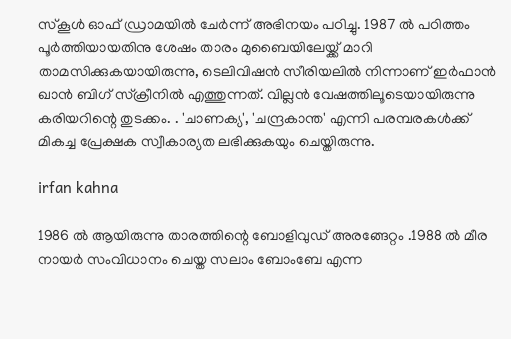സ്കൂൾ ഓഫ് ഡ്രാമയിൽ ചേർന്ന് അഭിനയം പഠിച്ചു. 1987 ൽ പഠിത്തം പൂർത്തിയായതിനു ശേഷം താരം മുബൈയിലേയ്ക്ക് മാറി താമസിക്കുകയായിരുന്നു, ടെലിവിഷൻ‌ സീരിയലിൽ നിന്നാണ് ഇർഫാൻ ഖാൻ ബിഗ് സ്ക്രീനിൽ എത്തുന്നത്. വില്ലൻ വേഷത്തിലൂടെയായിരുന്നു കരിയറിന്റെ തുടക്കം. . 'ചാണക്യ', 'ചന്ദ്രകാന്ത' എന്നി പരമ്പരകൾക്ക് മികച്ച പ്രേക്ഷക സ്വീകാര്യത ലഭിക്കുകയും ചെയ്തിരുന്നു.

irfan kahna

1986 ൽ ആയിരുന്നു താരത്തിന്റെ ബോളിവുഡ് അരങ്ങേറ്റം .1988 ൽ മീര നായർ സം‌വിധാനം ചെയ്ത സലാം ബോം‌ബേ എന്ന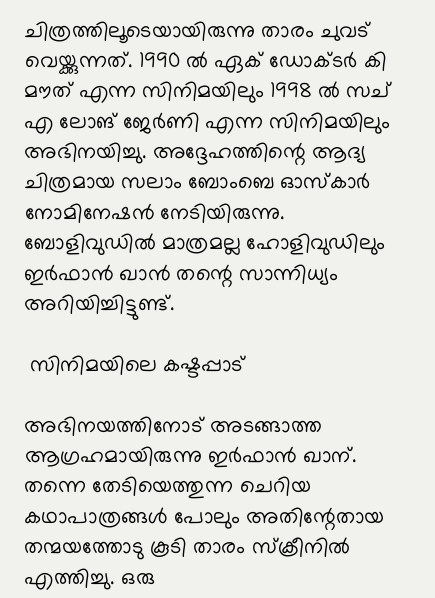ചിത്രത്തിലൂടെയായിരുന്നു താരം ചുവട് വെയ്ക്കുന്നത്. 1990 ൽ ഏക് ഡോക്ടർ കി മൗത് എന്ന സിനിമയിലും 1998 ൽ സച് എ ലോങ് ജേർണി എന്ന സിനിമയിലും അഭിനയിച്ചു. അദ്ദേഹത്തിന്റെ ആദ്യ ചിത്രമായ സലാം ബോംബെ ഓസ്കാർ നോമിനേഷൻ നേടിയിരുന്നു. ബോളിവുഡിൽ മാത്രമല്ല ഹോളിവുഡിലും ഇർഫാൻ ഖാൻ തന്റെ സാന്നിധ്യം അറിയിച്ചിട്ടുണ്ട്.

 സിനിമയിലെ കഷ്ടപ്പാട്

അഭിനയത്തിനോട് അടങ്ങാത്ത ആഗ്രഹമായിരുന്നു ഇർഫാൻ ഖാന്. തന്നെ തേടിയെത്തുന്ന ചെറിയ കഥാപാത്രങ്ങൾ പോലും അതിന്റേതായ തന്മയത്തോടു കൂടി താരം സ്ക്രീനിൽ എത്തിച്ചു. ഒരു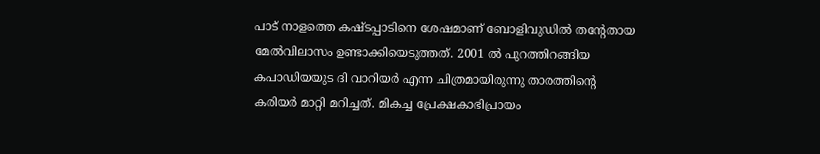പാട് നാളത്തെ കഷ്ടപ്പാടിനെ ശേഷമാണ് ബോളിവുഡിൽ തന്റേതായ മേൽവിലാസം ഉണ്ടാക്കിയെടുത്തത്. 2001 ൽ പുറത്തിറങ്ങിയ കപാഡിയയുട ദി വാറിയർ എന്ന ചിത്രമായിരുന്നു താരത്തിന്റെ കരിയർ മാറ്റി മറിച്ചത്. മികച്ച പ്രേക്ഷകാഭിപ്രായം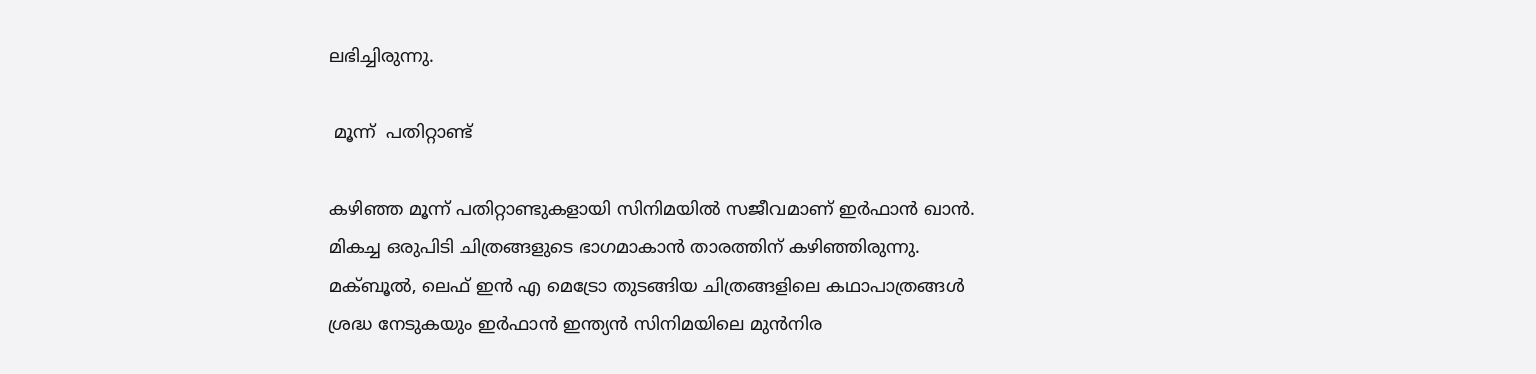ലഭിച്ചിരുന്നു.

 മൂന്ന്  പതിറ്റാണ്ട്

കഴിഞ്ഞ മൂന്ന് പതിറ്റാണ്ടുകളായി സിനിമയിൽ സജീവമാണ് ഇർഫാൻ ഖാൻ. മികച്ച ഒരുപിടി ചിത്രങ്ങളുടെ ഭാഗമാകാൻ താരത്തിന് കഴിഞ്ഞിരുന്നു. മക്ബൂൽ, ലെഫ് ഇൻ എ മെട്രോ തുടങ്ങിയ ചിത്രങ്ങളിലെ കഥാപാത്രങ്ങൾ ശ്രദ്ധ നേടുകയും ഇർഫാൻ ഇന്ത്യൻ സിനിമയിലെ മുൻനിര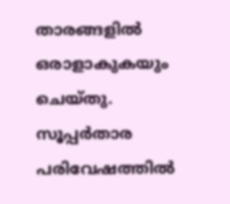താരങ്ങളിൽ ഒരാളാകുകയും ചെയ്തു. സൂപ്പർതാര പരിവേഷത്തിൽ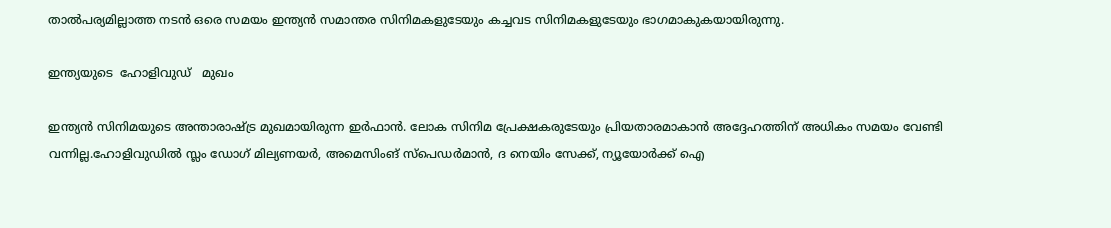താൽപര്യമില്ലാത്ത നടൻ ഒരെ സമയം ഇന്ത്യൻ സമാന്തര സിനിമകളുടേയും കച്ചവട സിനിമകളുടേയും ഭാഗമാകുകയായിരുന്നു.

ഇന്ത്യയുടെ  ഹോളിവുഡ്   മുഖം

ഇന്ത്യൻ സിനിമയുടെ അന്താരാഷ്ട്ര മുഖമായിരുന്ന ഇർഫാൻ. ലോക സിനിമ പ്രേക്ഷകരുടേയും പ്രിയതാരമാകാൻ അദ്ദേഹത്തിന് അധികം സമയം വേണ്ടി വന്നില്ല.ഹോളിവുഡിൽ സ്ലം ഡോഗ് മില്യണയർ, അമെസിംങ് സ്പെഡർമാൻ, ദ നെയിം സേക്ക്, ന്യൂയോർക്ക് ഐ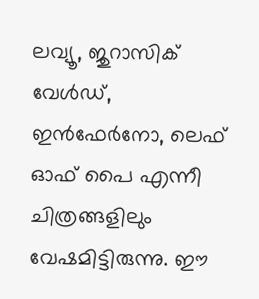ലവ്യൂ, ജുറാസിക് വേൾഡ്, ഇൻഫേർനോ, ലെഫ് ഓഫ് പൈ എന്നീ ചിത്രങ്ങളിലും വേഷമിട്ടിരുന്നു. ഈ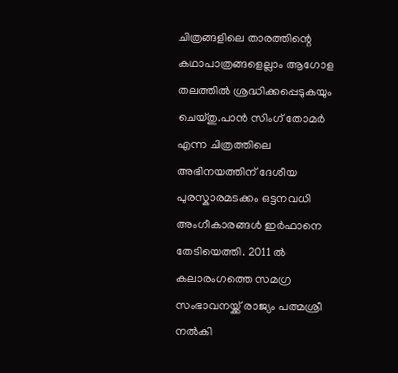ചിത്രങ്ങളിലെ താരത്തിന്റെ കഥാപാത്രങ്ങളെല്ലാം ആഗോള തലത്തിൽ ശ്രദ്ധിക്കപ്പെടുകയും ചെയ്തു.പാൻ സിംഗ് തോമർ എന്ന ചിത്രത്തിലെ അഭിനയത്തിന് ദേശീയ പുരസ്കാരമടക്കം ഒട്ടനവധി അംഗീകാരങ്ങൾ ഇർഫാനെ തേടിയെത്തി. 2011 ൽ കലാരംഗത്തെ സമഗ്ര സംഭാവനയ്ക്ക് രാജ്യം പത്മശ്രീ നൽകി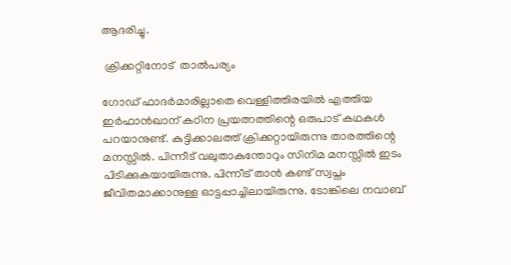ആദരിച്ചു.

 ക്രിക്കറ്റിനോട്  താൽപര്യം

ഗോഡ് ഫാദർമാരില്ലാതെ വെള്ളിത്തിരയിൽ എത്തിയ ഇർഫാൻഖാന് കഠിന പ്രയത്നത്തിന്റെ ഒരുപാട് കഥകൾ പറയാനുണ്ട്. കുട്ടിക്കാലത്ത് ക്രിക്കറ്റായിരുന്നു താരത്തിന്റെ മനസ്സിൽ. പിന്നീട് വലുതാകുന്തോറും സിനിമ മനസ്സിൽ ഇടം പിടിക്കുകയായിരുന്നു. പിന്നീട് താൻ കണ്ട് സ്വപ്നം ജീവിതമാക്കാനുള്ള ഓട്ടപ്പാച്ചിലായിരുന്നു. ടോങ്കിലെ നവാബ്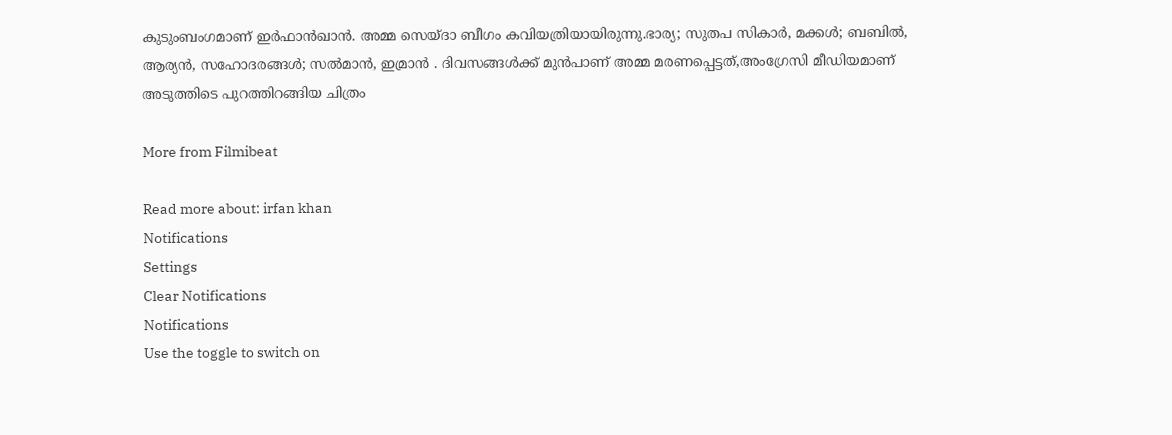കുടുംബംഗമാണ് ഇർഫാൻഖാൻ. അമ്മ സെയ്ദാ ബീഗം കവിയത്രിയായിരുന്നു.ഭാര്യ; സുതപ സികാർ, മക്കൾ; ബബിൽ, ആര്യൻ, സഹോദരങ്ങൾ; സല്‍മാന്‍, ഇമ്രാന്‍ . ദിവസങ്ങൾക്ക് മുൻപാണ് അമ്മ മരണപ്പെട്ടത്,അംഗ്രേസി മീഡിയമാണ് അടുത്തിടെ പുറത്തിറങ്ങിയ ചിത്രം

More from Filmibeat

Read more about: irfan khan
Notifications
Settings
Clear Notifications
Notifications
Use the toggle to switch on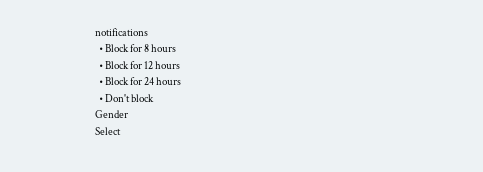notifications
  • Block for 8 hours
  • Block for 12 hours
  • Block for 24 hours
  • Don't block
Gender
Select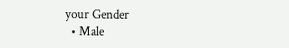your Gender
  • Male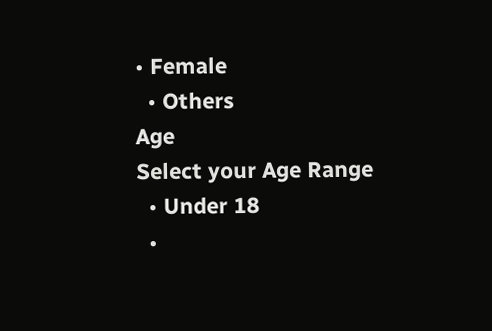• Female
  • Others
Age
Select your Age Range
  • Under 18
  •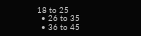18 to 25
  • 26 to 35
  • 36 to 45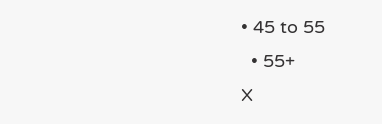• 45 to 55
  • 55+
X